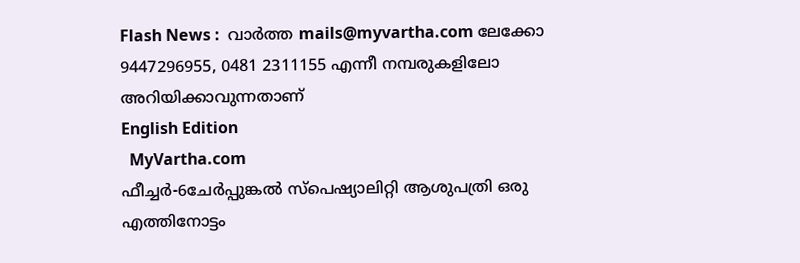Flash News :  വാ‍ര്‍ത്ത mails@myvartha.com ലേക്കോ 9447296955, 0481 2311155 എന്നീ നമ്പരുകളിലോ അറിയിക്കാവുന്നതാണ്‌
English Edition
  MyVartha.com
ഫീച്ചര്‍-6ചേര്‍പ്പുങ്കല്‍ സ്‌പെഷ്യാലിറ്റി ആശുപത്രി ഒരു എത്തിനോട്ടം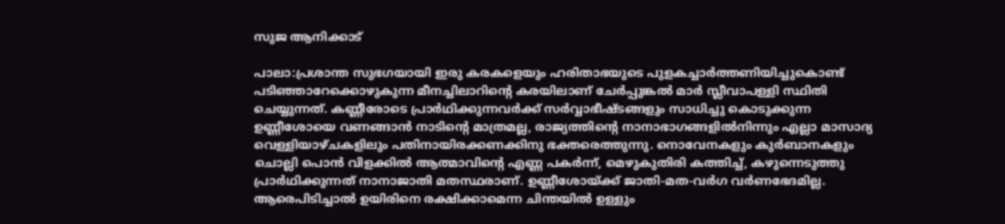സുജ ആനിക്കാട്‌

പാലാ:പ്രശാന്ത സുഭഗയായി ഇരു കരകളെയും ഹരിതാഭയുടെ പുളകച്ചാര്‍ത്തണിയിച്ചുകൊണ്ട്‌ പടിഞ്ഞാറേക്കൊഴുകുന്ന മീനച്ചിലാറിന്റെ കരയിലാണ്‌ ചേര്‍പ്പുങ്കല്‍ മാര്‍ സ്ലീവാപള്ളി സ്ഥിതി ചെയ്യുന്നത്‌. കണ്ണീരോടെ പ്രാര്‍ഥിക്കുന്നവര്‍ക്ക്‌ സര്‍വ്വാഭീഷ്‌ടങ്ങളും സാധിച്ചു കൊടുക്കുന്ന ഉണ്ണീശോയെ വണങ്ങാന്‍ നാടിന്റെ മാത്രമല്ല, രാജ്യത്തിന്റെ നാനാഭാഗങ്ങളില്‍നിന്നും എല്ലാ മാസാദ്യ വെള്ളിയാഴ്‌ചകളിലും പതിനായിരക്കണക്കിനു ഭക്തരെത്തുന്നു. നൊവേനകളും കുര്‍ബാനകളും ചൊല്ലി പൊന്‍ വിളക്കില്‍ ആത്മാവിന്റെ എണ്ണ പകര്‍ന്ന്‌, മെഴുകുതിരി കത്തിച്ച്‌, കഴുന്നെടുത്തു പ്രാര്‍ഥിക്കുന്നത്‌ നാനാജാതി മതസ്ഥരാണ്‌. ഉണ്ണീശോയ്‌ക്ക്‌ ജാതി-മത-വര്‍ഗ വര്‍ണഭേദമില്ല. ആരെപിടിച്ചാല്‍ ഉയിരിനെ രക്ഷിക്കാമെന്ന ചിന്തയില്‍ ഉള്ളും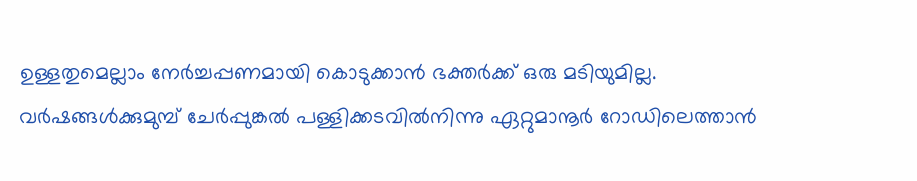ഉള്ളതുമെല്ലാം നേര്‍ച്ചപ്പണമായി കൊടുക്കാന്‍ ഭക്തര്‍ക്ക്‌ ഒരു മടിയുമില്ല.
വര്‍ഷങ്ങള്‍ക്കുമുമ്പ്‌ ചേര്‍പ്പുങ്കല്‍ പള്ളിക്കടവില്‍നിന്നു ഏറ്റുമാനൂര്‍ റോഡിലെത്താന്‍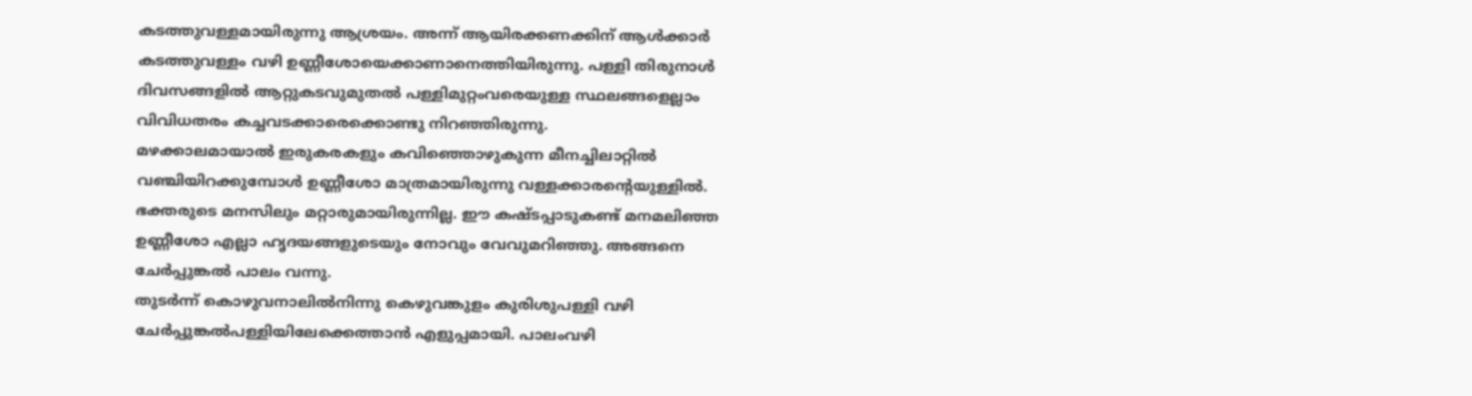കടത്തുവള്ളമായിരുന്നു ആശ്രയം. അന്ന്‌ ആയിരക്കണക്കിന്‌ ആള്‍ക്കാര്‍ കടത്തുവള്ളം വഴി ഉണ്ണീശോയെക്കാണാനെത്തിയിരുന്നു. പള്ളി തിരുനാള്‍ ദിവസങ്ങളില്‍ ആറ്റുകടവുമുതല്‍ പള്ളിമുറ്റംവരെയുള്ള സ്ഥലങ്ങളെല്ലാം വിവിധതരം കച്ചവടക്കാരെക്കൊണ്ടു നിറഞ്ഞിരുന്നു.
മഴക്കാലമായാല്‍ ഇരുകരകളും കവിഞ്ഞൊഴുകുന്ന മീനച്ചിലാറ്റില്‍ വഞ്ചിയിറക്കുമ്പോള്‍ ഉണ്ണീശോ മാത്രമായിരുന്നു വള്ളക്കാരന്റെയുള്ളില്‍. ഭക്തരുടെ മനസിലും മറ്റാരുമായിരുന്നില്ല. ഈ കഷ്‌ടപ്പാടുകണ്ട്‌ മനമലിഞ്ഞ ഉണ്ണീശോ എല്ലാ ഹൃദയങ്ങളുടെയും നോവും വേവുമറിഞ്ഞു. അങ്ങനെ ചേര്‍പ്പുങ്കല്‍ പാലം വന്നു.
തുടര്‍ന്ന്‌ കൊഴുവനാലില്‍നിന്നു കെഴുവങ്കുളം കുരിശുപള്ളി വഴി ചേര്‍പ്പുങ്കല്‍പള്ളിയിലേക്കെത്താന്‍ എളുപ്പമായി. പാലംവഴി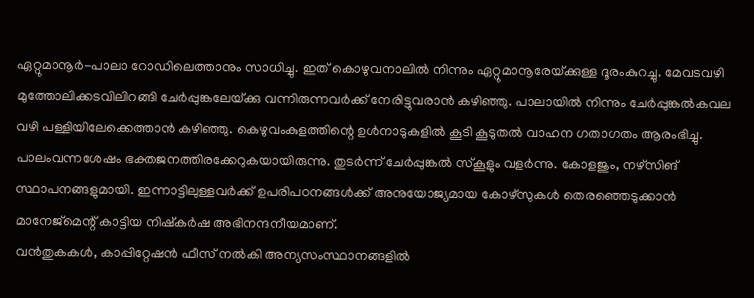ഏറ്റുമാനൂര്‍-പാലാ റോഡിലെത്താനും സാധിച്ചു. ഇത്‌ കൊഴുവനാലില്‍ നിന്നും ഏറ്റുമാനൂരേയ്‌ക്കുള്ള ദൂരംകുറച്ചു. മേവടവഴി മുത്തോലിക്കടവിലിറങ്ങി ചേര്‍പ്പുങ്കലേയ്‌ക്കു വന്നിരുന്നവര്‍ക്ക്‌ നേരിട്ടുവരാന്‍ കഴിഞ്ഞു. പാലായില്‍ നിന്നും ചേര്‍പ്പുങ്കല്‍കവല വഴി പള്ളിയിലേക്കെത്താന്‍ കഴിഞ്ഞു. കെഴുവംകുളത്തിന്റെ ഉള്‍നാടുകളില്‍ കൂടി കൂടുതല്‍ വാഹന ഗതാഗതം ആരംഭിച്ചു.
പാലംവന്നശേഷം ഭക്തജനത്തിരക്കേറുകയായിരുന്നു. തുടര്‍ന്ന്‌ ചേര്‍പ്പുങ്കല്‍ സ്‌കൂളും വളര്‍ന്നു. കോളജും, നഴ്‌സിങ്‌ സ്ഥാപനങ്ങളുമായി. ഇന്നാട്ടിലുള്ളവര്‍ക്ക്‌ ഉപരിപഠനങ്ങള്‍ക്ക്‌ അനുയോജ്യമായ കോഴ്‌സുകള്‍ തെരഞ്ഞെടുക്കാന്‍ മാനേജ്‌മെന്റ്‌ കാട്ടിയ നിഷ്‌കര്‍ഷ അഭിനന്ദനീയമാണ്‌.
വന്‍തുകകള്‍, കാപ്പിറ്റേഷന്‍ ഫീസ്‌ നല്‍കി അന്യസംസ്ഥാനങ്ങളില്‍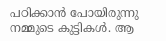പഠിക്കാന്‍ പോയിരുന്നു നമ്മുടെ കുട്ടികള്‍. ആ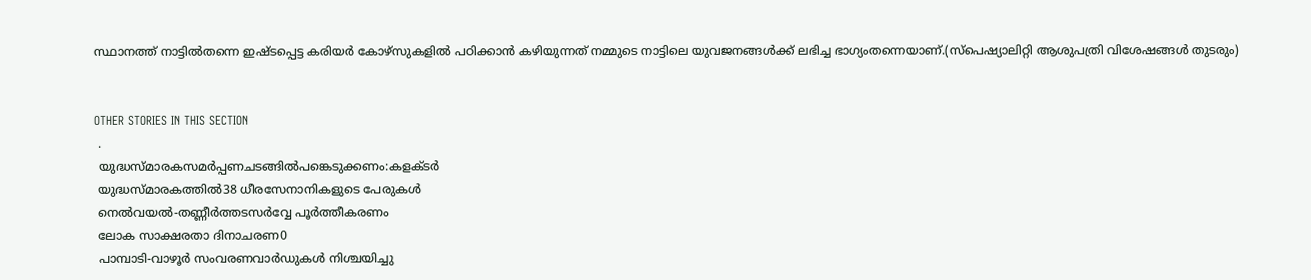സ്ഥാനത്ത്‌ നാട്ടില്‍തന്നെ ഇഷ്‌ടപ്പെട്ട കരിയര്‍ കോഴ്‌സുകളില്‍ പഠിക്കാന്‍ കഴിയുന്നത്‌ നമ്മുടെ നാട്ടിലെ യുവജനങ്ങള്‍ക്ക്‌ ലഭിച്ച ഭാഗ്യംതന്നെയാണ്‌.(സ്‌പെഷ്യാലിറ്റി ആശുപത്രി വിശേഷങ്ങള്‍ തുടരും)


OTHER STORIES IN THIS SECTION
 .
 യുദ്ധസ്മാരകസമര്‍പ്പണചടങ്ങില്‍പങ്കെടുക്കണം:കളക്ടര്‍
 യുദ്ധസ്മാരകത്തില്‍38 ധീരസേനാനികളുടെ പേരുകള്‍
 നെല്‍വയല്‍-തണ്ണീര്‍ത്തടസര്‍വ്വേ പൂര്‍ത്തീകരണം
 ലോക സാക്ഷരതാ ദിനാചരണ0
 പാമ്പാടി-വാഴൂര്‍ സംവരണവാര്‍ഡുകള്‍ നിശ്ചയിച്ചു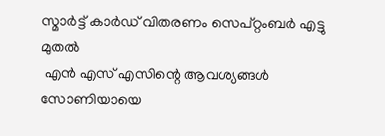സ്മാര്‍ട്ട് കാര്‍ഡ് വിതരണം സെപ്റ്റംബര്‍ എട്ടു മുതല്‍
 എന്‍ എസ്‌ എസിന്റെ ആവശ്യങ്ങള്‍ സോണിയായെ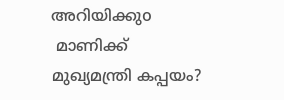അറിയിക്കുo
 മാണിക്ക്‌ മുഖ്യമന്ത്രി കപ്പയം?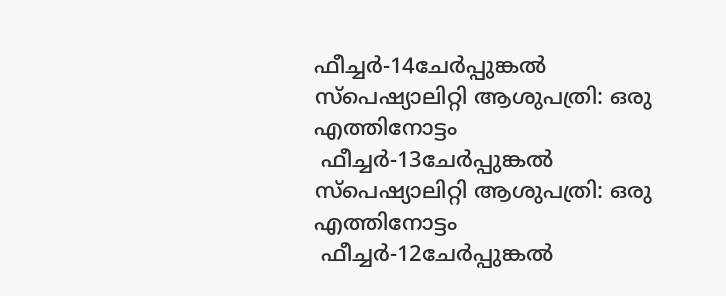ഫീച്ചര്‍-14ചേര്‍പ്പുങ്കല്‍ സ്‌പെഷ്യാലിറ്റി ആശുപത്രി: ഒരു എത്തിനോട്ടം
 ഫീച്ചര്‍-13ചേര്‍പ്പുങ്കല്‍ സ്‌പെഷ്യാലിറ്റി ആശുപത്രി: ഒരു എത്തിനോട്ടം
 ഫീച്ചര്‍-12ചേര്‍പ്പുങ്കല്‍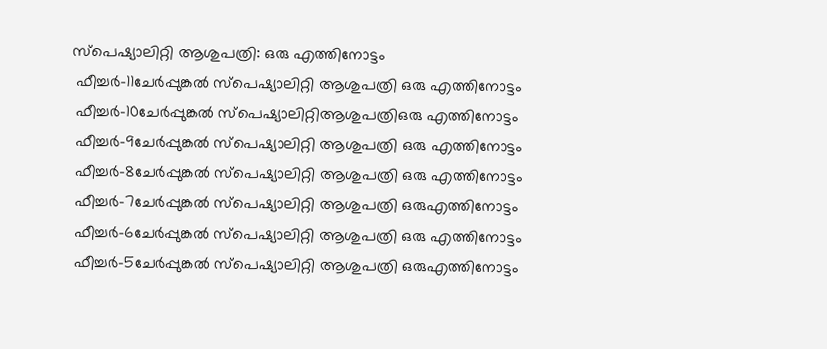സ്‌പെഷ്യാലിറ്റി ആശുപത്രി: ഒരു എത്തിനോട്ടം
 ഫീച്ചര്‍-11ചേര്‍പ്പുങ്കല്‍ സ്‌പെഷ്യാലിറ്റി ആശുപത്രി ഒരു എത്തിനോട്ടം
 ഫീച്ചര്‍-10ചേര്‍പ്പുങ്കല്‍ സ്‌പെഷ്യാലിറ്റിആശുപത്രിഒരു എത്തിനോട്ടം
 ഫീച്ചര്‍-9ചേര്‍പ്പുങ്കല്‍ സ്‌പെഷ്യാലിറ്റി ആശുപത്രി ഒരു എത്തിനോട്ടം
 ഫീച്ചര്‍-8ചേര്‍പ്പുങ്കല്‍ സ്‌പെഷ്യാലിറ്റി ആശുപത്രി ഒരു എത്തിനോട്ടം
 ഫീച്ചര്‍-7ചേര്‍പ്പുങ്കല്‍ സ്‌പെഷ്യാലിറ്റി ആശുപത്രി ഒരുഎത്തിനോട്ടം
 ഫീച്ചര്‍-6ചേര്‍പ്പുങ്കല്‍ സ്‌പെഷ്യാലിറ്റി ആശുപത്രി ഒരു എത്തിനോട്ടം
 ഫീച്ചര്‍-5ചേര്‍പ്പുങ്കല്‍ സ്‌പെഷ്യാലിറ്റി ആശുപത്രി ഒരുഎത്തിനോട്ടം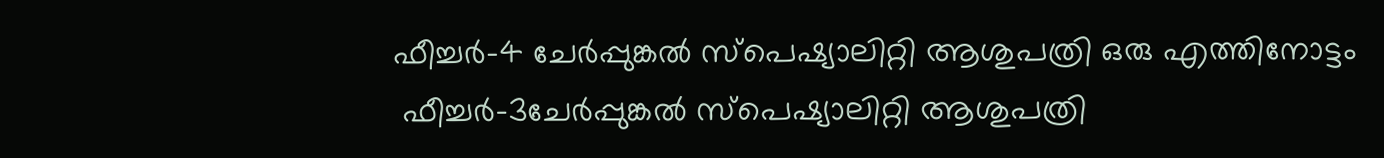ഫീച്ചര്‍-4 ചേര്‍പ്പുങ്കല്‍ സ്‌പെഷ്യാലിറ്റി ആശുപത്രി ഒരു എത്തിനോട്ടം
 ഫീച്ചര്‍-3ചേര്‍പ്പുങ്കല്‍ സ്‌പെഷ്യാലിറ്റി ആശുപത്രി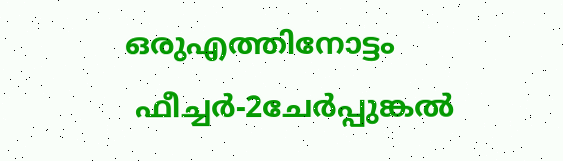ഒരുഎത്തിനോട്ടം
 ഫീച്ചര്‍-2ചേര്‍പ്പുങ്കല്‍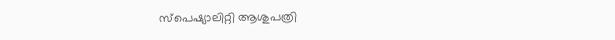സ്‌പെഷ്യാലിറ്റി ആശുപത്രി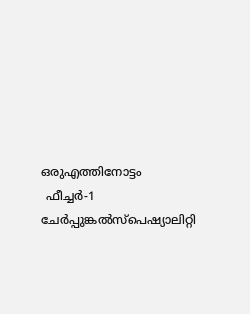ഒരുഎത്തിനോട്ടം‍
 ഫീച്ചര്‍-1 ചേര്‍പ്പുങ്കല്‍സ്‌പെഷ്യാലിറ്റി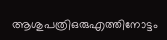ആശുപത്രിഒരുഎത്തിനോട്ടം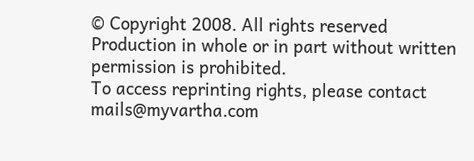© Copyright 2008. All rights reserved
Production in whole or in part without written permission is prohibited.
To access reprinting rights, please contact mails@myvartha.com